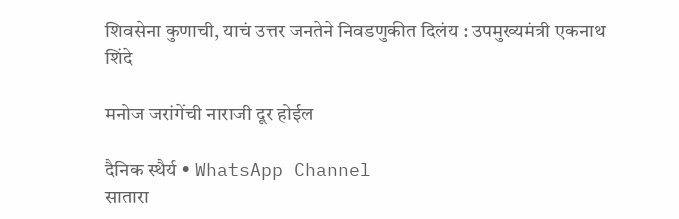शिवसेना कुणाची, याचं उत्तर जनतेने निवडणुकीत दिलंय : उपमुख्यमंत्री एकनाथ शिंदे

मनोज जरांगेंची नाराजी दूर होईल

दैनिक स्थैर्य • WhatsApp Channel
सातारा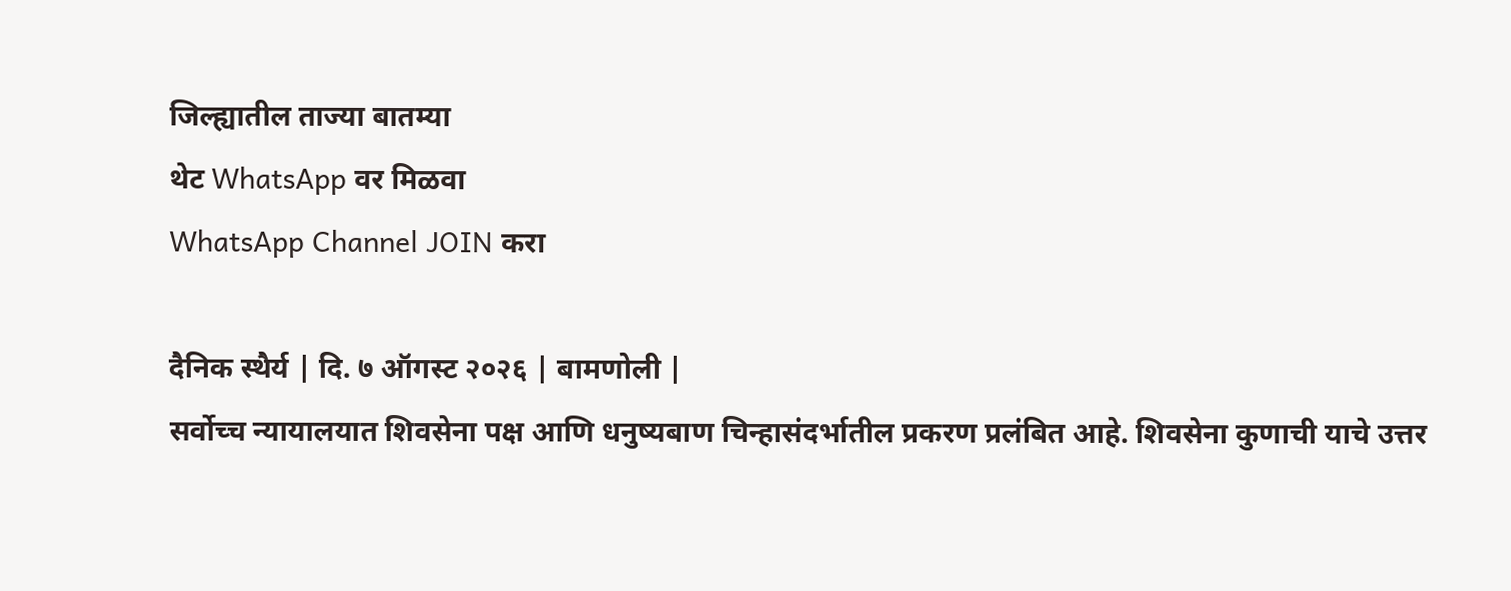जिल्ह्यातील ताज्या बातम्या
थेट WhatsApp वर मिळवा
WhatsApp Channel JOIN करा

दैनिक स्थैर्य | दि. ७ ऑगस्ट २०२६ | बामणोली |
सर्वोच्च न्यायालयात शिवसेना पक्ष आणि धनुष्यबाण चिन्हासंदर्भातील प्रकरण प्रलंबित आहे. शिवसेना कुणाची याचे उत्तर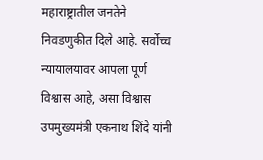महाराष्ट्रातील जनतेने निवडणुकीत दिले आहे. सर्वोच्च न्यायालयावर आपला पूर्ण विश्वास आहे, असा विश्वास उपमुख्यमंत्री एकनाथ शिंदे यांनी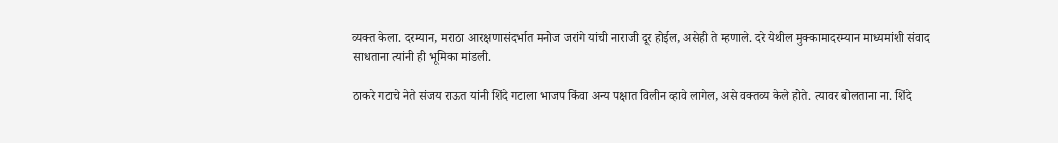व्यक्त केला. दरम्यान, मराठा आरक्षणासंदर्भात मनोज जरांगे यांची नाराजी दूर होईल, असेही ते म्हणाले. दरे येथील मुक्कामादरम्यान माध्यमांशी संवाद साधताना त्यांनी ही भूमिका मांडली.

ठाकरे गटाचे नेते संजय राऊत यांनी शिंदे गटाला भाजप किंवा अन्य पक्षात विलीन व्हावे लागेल, असे वक्तव्य केले होते. त्यावर बोलताना ना. शिंदे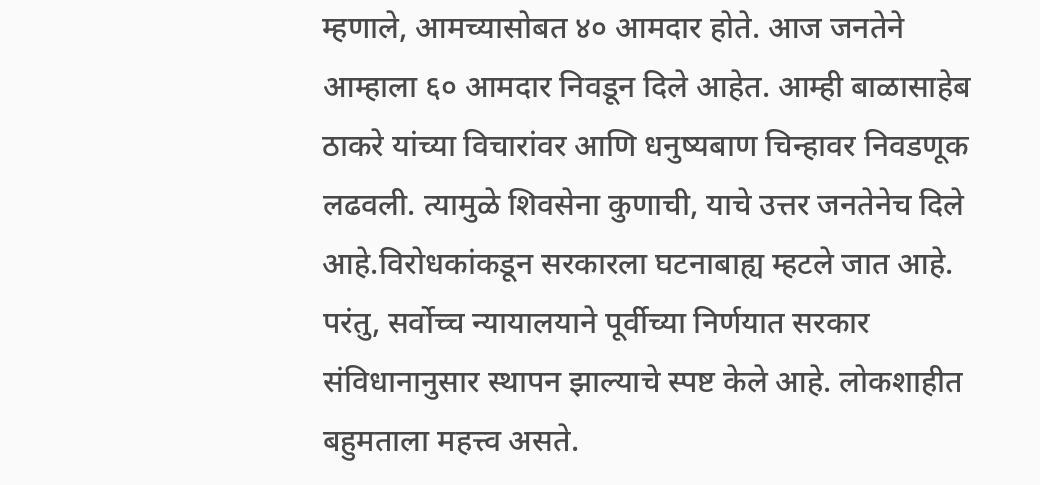म्हणाले, आमच्यासोबत ४० आमदार होते. आज जनतेने आम्हाला ६० आमदार निवडून दिले आहेत. आम्ही बाळासाहेब ठाकरे यांच्या विचारांवर आणि धनुष्यबाण चिन्हावर निवडणूक लढवली. त्यामुळे शिवसेना कुणाची, याचे उत्तर जनतेनेच दिले आहे.विरोधकांकडून सरकारला घटनाबाह्य म्हटले जात आहे. परंतु, सर्वोच्च न्यायालयाने पूर्वीच्या निर्णयात सरकार संविधानानुसार स्थापन झाल्याचे स्पष्ट केले आहे. लोकशाहीत बहुमताला महत्त्व असते.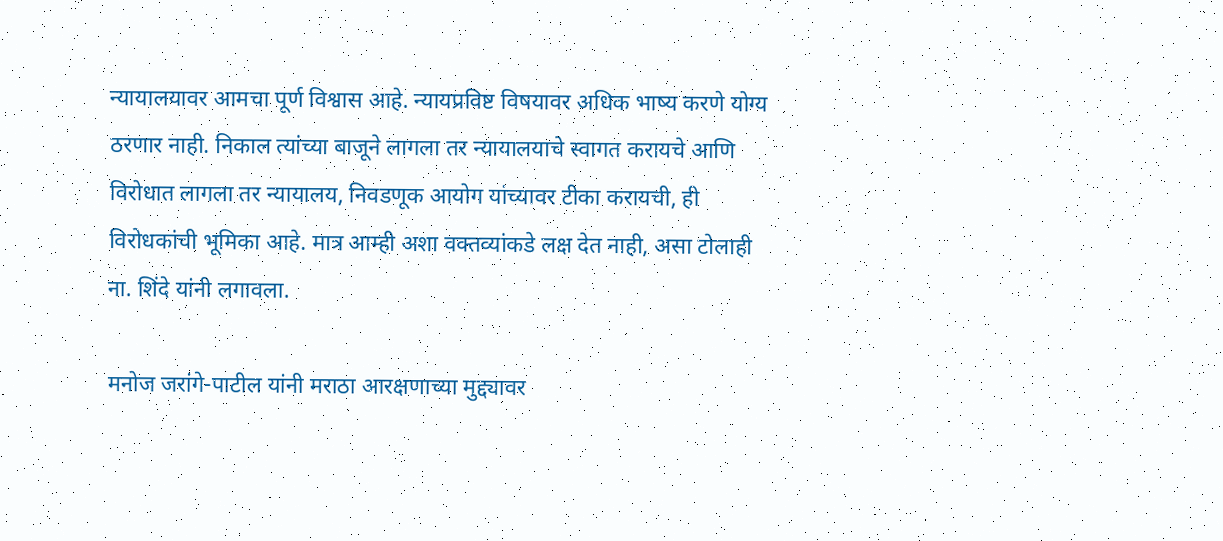न्यायालयावर आमचा पूर्ण विश्वास आहे. न्यायप्रविष्ट विषयावर अधिक भाष्य करणे योग्य ठरणार नाही. निकाल त्यांच्या बाजूने लागला तर न्यायालयाचे स्वागत करायचे आणि विरोधात लागला तर न्यायालय, निवडणूक आयोग यांच्यावर टीका करायची, ही विरोधकांची भूमिका आहे. मात्र आम्ही अशा वक्तव्यांकडे लक्ष देत नाही, असा टोलाही ना. शिंदे यांनी लगावला.

मनोज जरांगे-पाटील यांनी मराठा आरक्षणाच्या मुद्द्यावर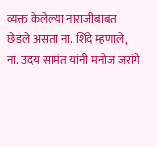व्यक्त केलेल्या नाराजीबाबत छेडले असता ना. शिंदे म्हणाले, ना. उदय सामंत यांनी मनोज जरांगे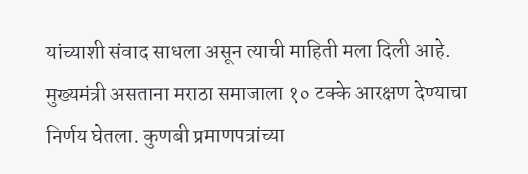यांच्याशी संवाद साधला असून त्याची माहिती मला दिली आहे. मुख्यमंत्री असताना मराठा समाजाला १० टक्के आरक्षण देण्याचा निर्णय घेतला. कुणबी प्रमाणपत्रांच्या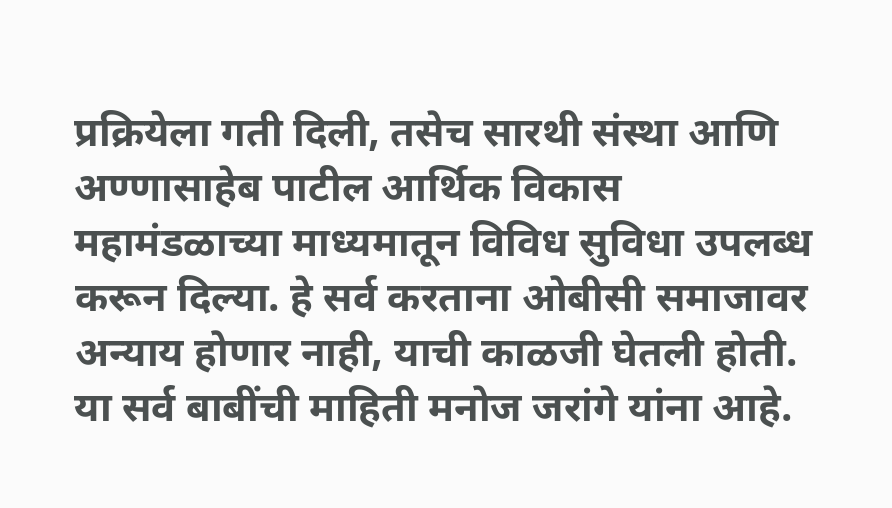प्रक्रियेला गती दिली, तसेच सारथी संस्था आणि अण्णासाहेब पाटील आर्थिक विकास महामंडळाच्या माध्यमातून विविध सुविधा उपलब्ध करून दिल्या. हे सर्व करताना ओबीसी समाजावर अन्याय होणार नाही, याची काळजी घेतली होती. या सर्व बाबींची माहिती मनोज जरांगे यांना आहे.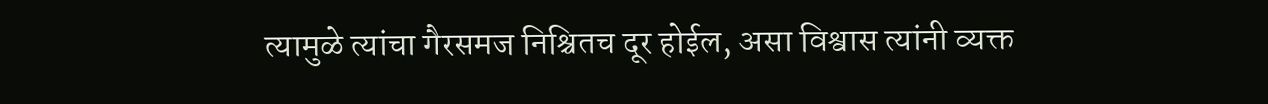त्यामुळे त्यांचा गैरसमज निश्चितच दूर होईल, असा विश्वास त्यांनी व्यक्त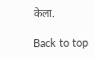केला.

Back to top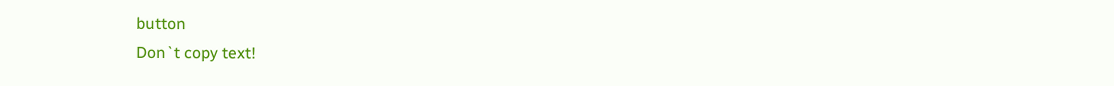button
Don`t copy text!